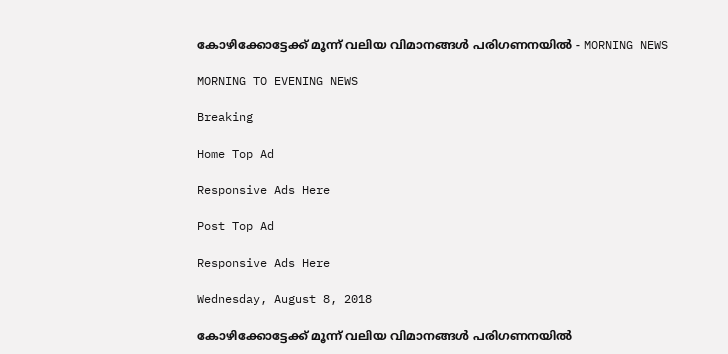കോഴിക്കോട്ടേക്ക് മൂന്ന് വലിയ വിമാനങ്ങൾ പരിഗണനയിൽ - MORNING NEWS

MORNING TO EVENING NEWS

Breaking

Home Top Ad

Responsive Ads Here

Post Top Ad

Responsive Ads Here

Wednesday, August 8, 2018

കോഴിക്കോട്ടേക്ക് മൂന്ന് വലിയ വിമാനങ്ങൾ പരിഗണനയിൽ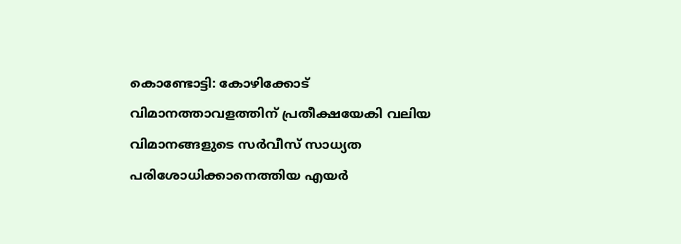കൊണ്ടോട്ടി: കോഴിക്കോട് വിമാനത്താവളത്തിന് പ്രതീക്ഷയേകി വലിയ വിമാനങ്ങളുടെ സർവീസ് സാധ്യത പരിശോധിക്കാനെത്തിയ എയർ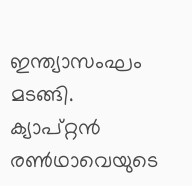ഇന്ത്യാസംഘം മടങ്ങി. ക്യാപ്റ്റൻ രൺഥാവെയുടെ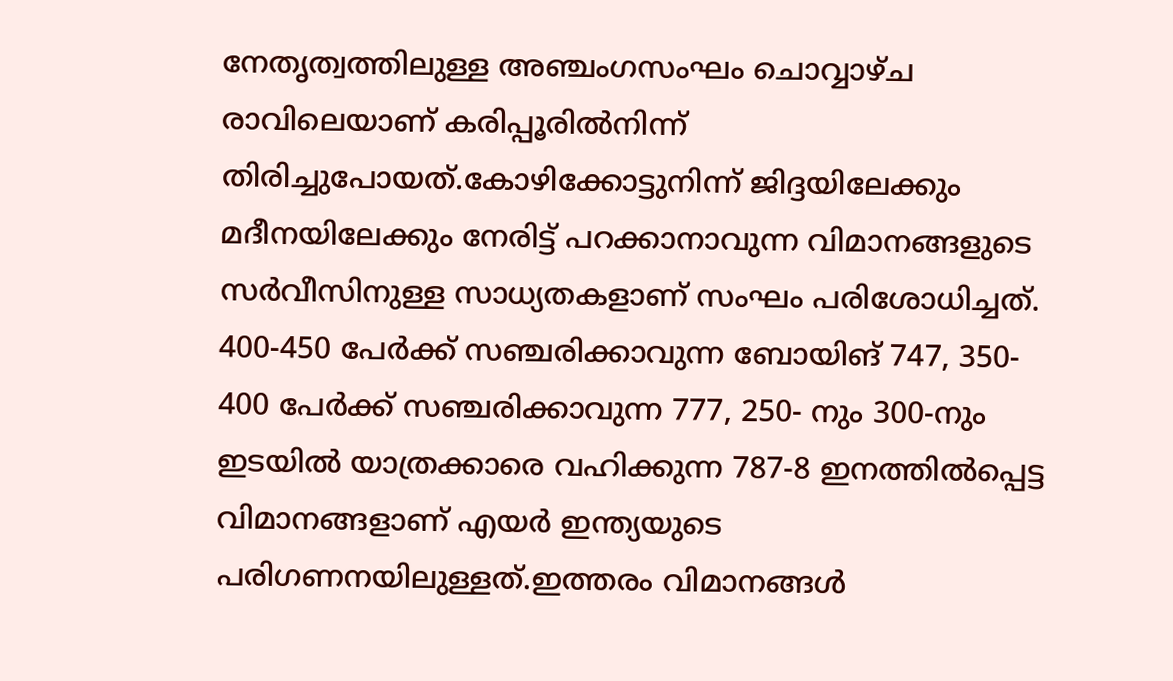നേതൃത്വത്തിലുള്ള അഞ്ചംഗസംഘം ചൊവ്വാഴ്ച രാവിലെയാണ് കരിപ്പൂരിൽനിന്ന് തിരിച്ചുപോയത്.കോഴിക്കോട്ടുനിന്ന് ജിദ്ദയിലേക്കും മദീനയിലേക്കും നേരിട്ട് പറക്കാനാവുന്ന വിമാനങ്ങളുടെ സർവീസിനുള്ള സാധ്യതകളാണ് സംഘം പരിശോധിച്ചത്. 400-450 പേർക്ക് സഞ്ചരിക്കാവുന്ന ബോയിങ് 747, 350- 400 പേർക്ക് സഞ്ചരിക്കാവുന്ന 777, 250- നും 300-നും ഇടയിൽ യാത്രക്കാരെ വഹിക്കുന്ന 787-8 ഇനത്തിൽപ്പെട്ട വിമാനങ്ങളാണ് എയർ ഇന്ത്യയുടെ പരിഗണനയിലുള്ളത്.ഇത്തരം വിമാനങ്ങൾ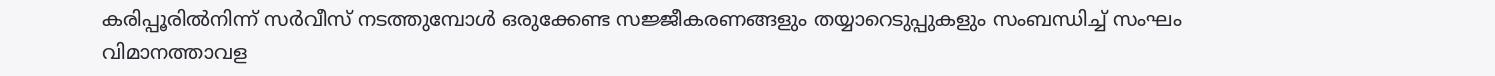കരിപ്പൂരിൽനിന്ന് സർവീസ് നടത്തുമ്പോൾ ഒരുക്കേണ്ട സജ്ജീകരണങ്ങളും തയ്യാറെടുപ്പുകളും സംബന്ധിച്ച് സംഘം വിമാനത്താവള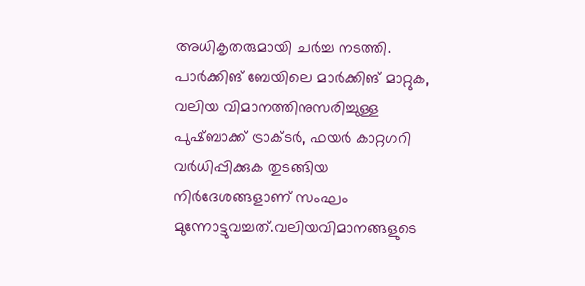അധികൃതരുമായി ചർച്ച നടത്തി. പാർക്കിങ് ബേയിലെ മാർക്കിങ് മാറ്റുക, വലിയ വിമാനത്തിനുസരിച്ചുള്ള പുഷ്ബാക്ക് ട്രാക്ടർ, ഫയർ കാറ്റഗറി വർധിപ്പിക്കുക തുടങ്ങിയ നിർദേശങ്ങളാണ് സംഘം മുന്നോട്ടുവച്ചത്.വലിയവിമാനങ്ങളുടെ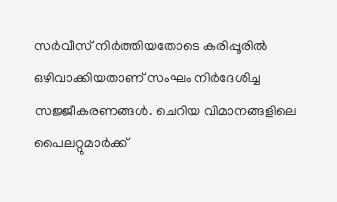സർവീസ് നിർത്തിയതോടെ കരിപ്പൂരിൽ ഒഴിവാക്കിയതാണ് സംഘം നിർദേശിച്ച സജ്ജീകരണങ്ങൾ. ചെറിയ വിമാനങ്ങളിലെ പൈലറ്റുമാർക്ക്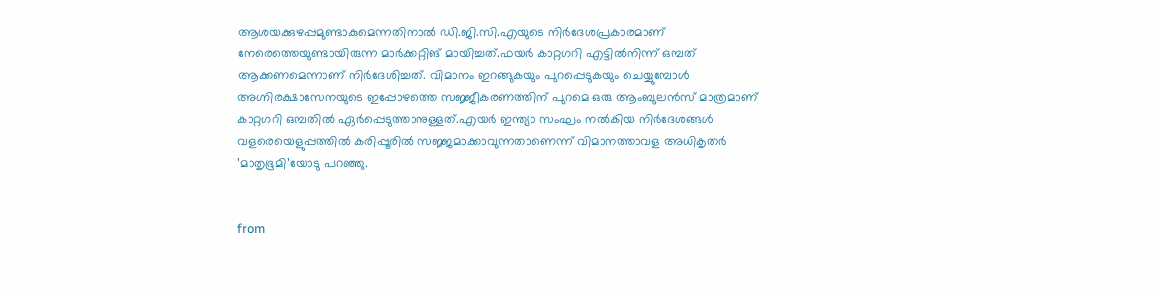ആശയക്കുഴപ്പമുണ്ടാകുമെന്നതിനാൽ ഡി.ജി.സി.എയുടെ നിർദേശപ്രകാരമാണ് നേരെത്തെയുണ്ടായിരുന്ന മാർക്കറ്റിങ് മായിച്ചത്.ഫയർ കാറ്റഗറി എട്ടിൽനിന്ന് ഒമ്പത് ആക്കണമെന്നാണ് നിർദേശിച്ചത്. വിമാനം ഇറങ്ങുകയും പുറപ്പെടുകയും ചെയ്യുമ്പോൾ അഗ്നിരക്ഷാസേനയുടെ ഇപ്പോഴത്തെ സജ്ജീകരണത്തിന് പുറമെ ഒരു ആംബുലൻസ് മാത്രമാണ് കാറ്റഗറി ഒമ്പതിൽ ഏർപ്പെടുത്താനുള്ളത്.എയർ ഇന്ത്യാ സംഘം നൽകിയ നിർദേശങ്ങൾ വളരെയെളുപ്പത്തിൽ കരിപ്പൂരിൽ സജ്ജമാക്കാവുന്നതാണെന്ന് വിമാനത്താവള അധികൃതർ ’മാതൃഭൂമി’യോടു പറഞ്ഞു.


from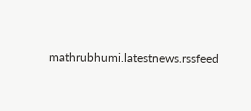mathrubhumi.latestnews.rssfeed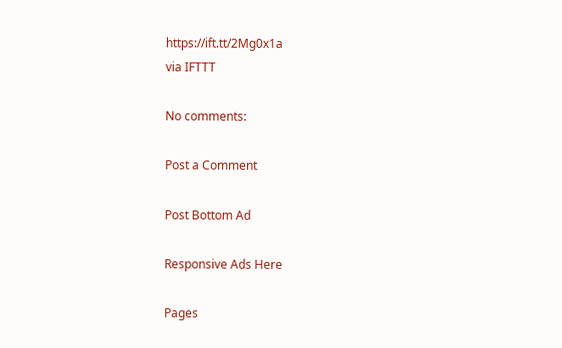https://ift.tt/2Mg0x1a
via IFTTT

No comments:

Post a Comment

Post Bottom Ad

Responsive Ads Here

Pages